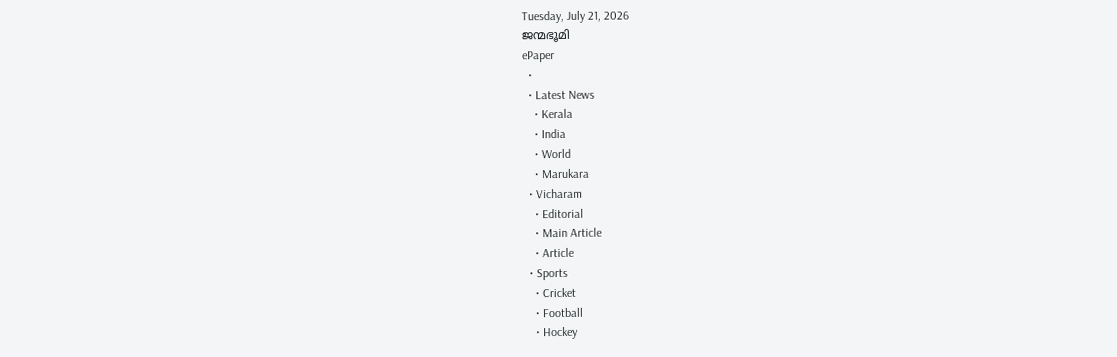Tuesday, July 21, 2026
ജന്മഭൂമി
ePaper
  •
  • Latest News
    • Kerala
    • India
    • World
    • Marukara
  • Vicharam
    • Editorial
    • Main Article
    • Article
  • Sports
    • Cricket
    • Football
    • Hockey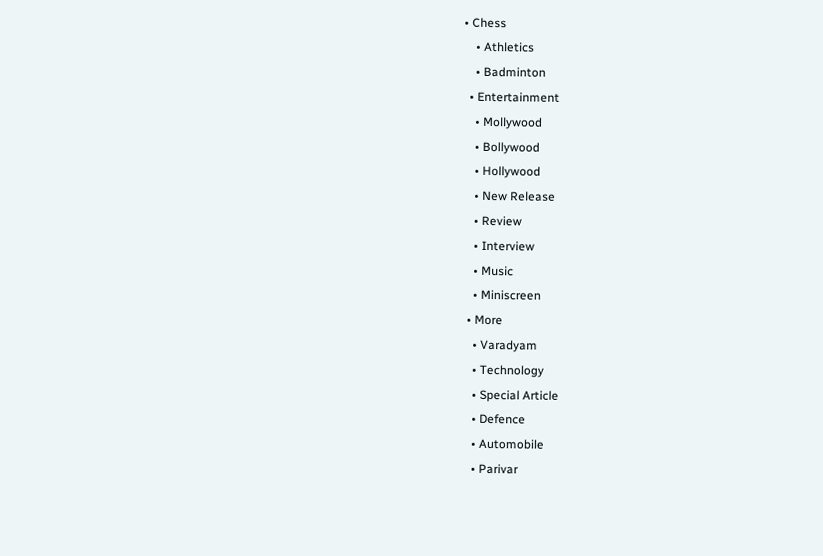• Chess
    • Athletics
    • Badminton
  • Entertainment
    • Mollywood
    • Bollywood
    • Hollywood
    • New Release
    • Review
    • Interview
    • Music
    • Miniscreen
  • More
    • Varadyam
    • Technology
    • Special Article
    • Defence
    • Automobile
    • Parivar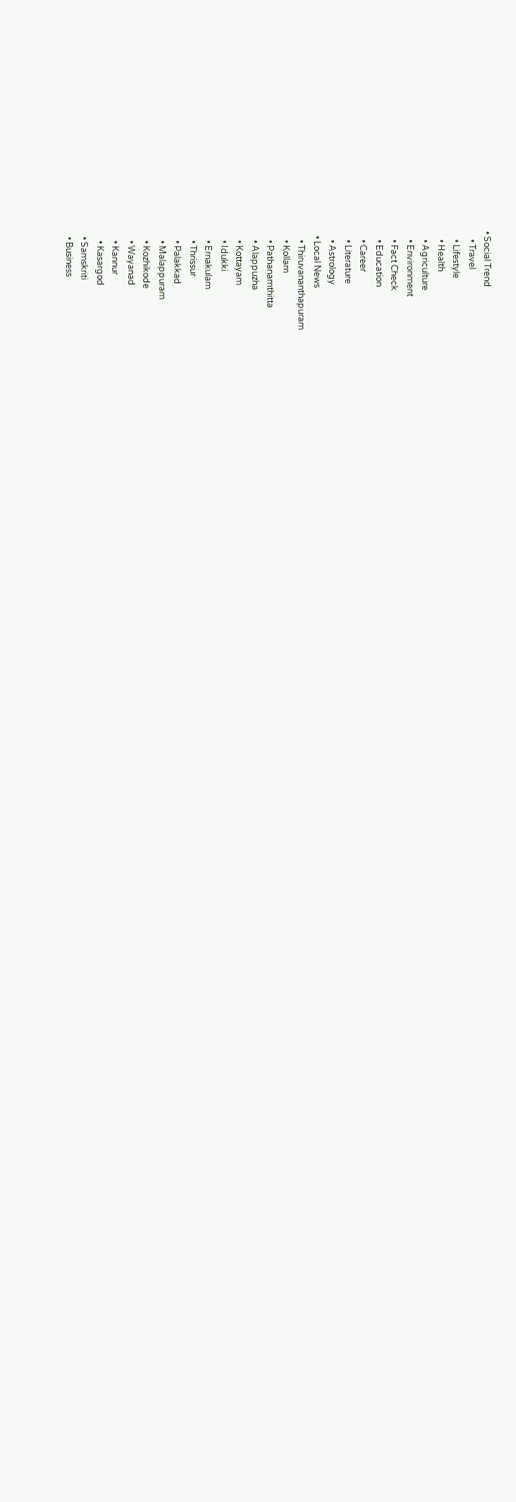• Social Trend
    • Travel
    • Lifestyle
    • Health
    • Agriculture
    • Environment
    • Fact Check
    • Education
    • Career
    • Literature
    • Astrology
  • Local News
    • Thiruvananthapuram
    • Kollam
    • Pathanamthitta
    • Alappuzha
    • Kottayam
    • Idukki
    • Ernakulam
    • Thrissur
    • Palakkad
    • Malappuram
    • Kozhikode
    • Wayanad
    • Kannur
    • Kasargod
  • Samskriti
  • Business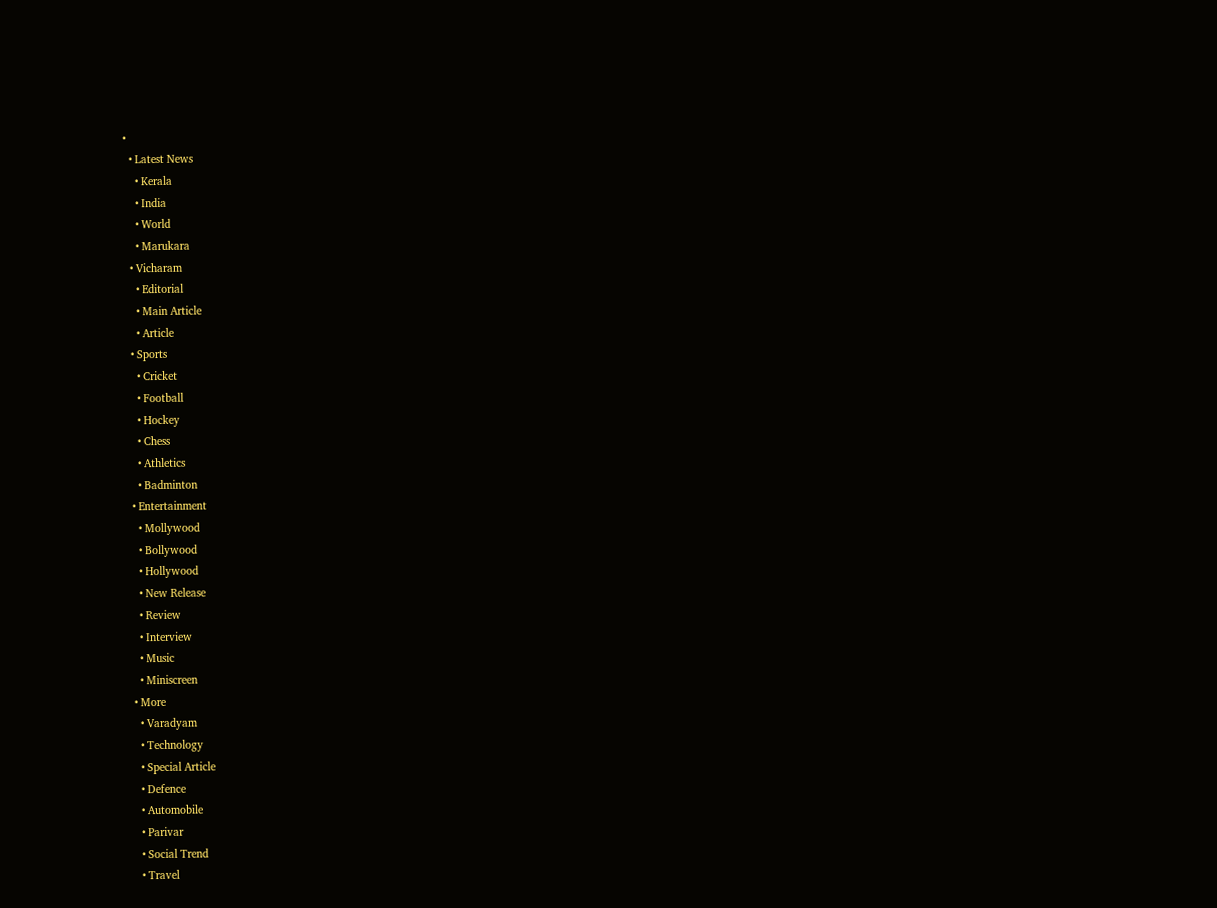•
  • Latest News
    • Kerala
    • India
    • World
    • Marukara
  • Vicharam
    • Editorial
    • Main Article
    • Article
  • Sports
    • Cricket
    • Football
    • Hockey
    • Chess
    • Athletics
    • Badminton
  • Entertainment
    • Mollywood
    • Bollywood
    • Hollywood
    • New Release
    • Review
    • Interview
    • Music
    • Miniscreen
  • More
    • Varadyam
    • Technology
    • Special Article
    • Defence
    • Automobile
    • Parivar
    • Social Trend
    • Travel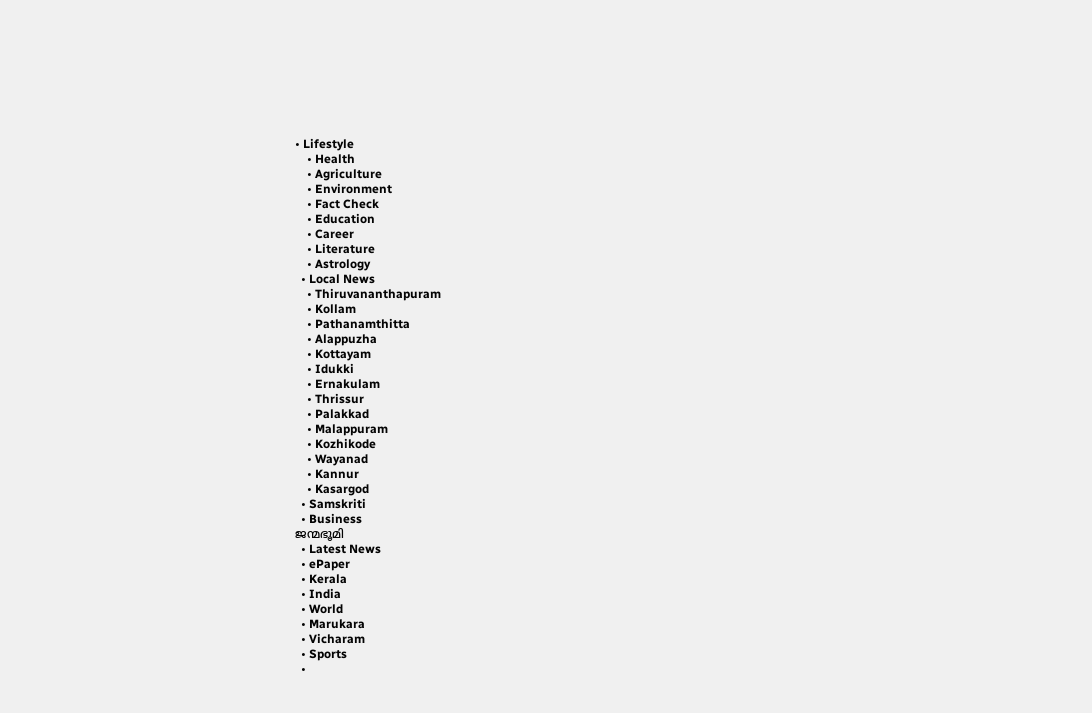• Lifestyle
    • Health
    • Agriculture
    • Environment
    • Fact Check
    • Education
    • Career
    • Literature
    • Astrology
  • Local News
    • Thiruvananthapuram
    • Kollam
    • Pathanamthitta
    • Alappuzha
    • Kottayam
    • Idukki
    • Ernakulam
    • Thrissur
    • Palakkad
    • Malappuram
    • Kozhikode
    • Wayanad
    • Kannur
    • Kasargod
  • Samskriti
  • Business
ജന്മഭൂമി
  • Latest News
  • ePaper
  • Kerala
  • India
  • World
  • Marukara
  • Vicharam
  • Sports
  •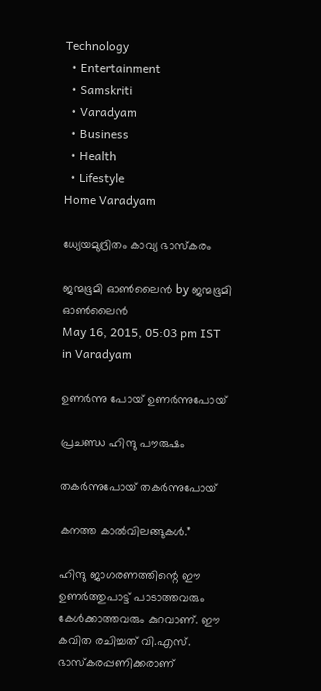Technology
  • Entertainment
  • Samskriti
  • Varadyam
  • Business
  • Health
  • Lifestyle
Home Varadyam

ധ്യേയമുദ്രിതം കാവ്യ ഭാസ്‌കരം

ജന്മഭൂമി ഓണ്‍ലൈന്‍ by ജന്മഭൂമി ഓണ്‍ലൈന്‍
May 16, 2015, 05:03 pm IST
in Varadyam

ഉണര്‍ന്നു പോയ് ഉണര്‍ന്നുപോയ്

പ്രചണ്ഡ ഹിന്ദു പൗരുഷം

തകര്‍ന്നുപോയ് തകര്‍ന്നുപോയ്

കനത്ത കാല്‍വിലങ്ങുകള്‍.”

ഹിന്ദു ജാഗരണത്തിന്റെ ഈ ഉണര്‍ത്തുപാട്ട് പാടാത്തവരും കേള്‍ക്കാത്തവരും കുറവാണ്. ഈ കവിത രചിച്ചത് വി.എസ്. ഭാസ്‌കരപ്പണിക്കരാണ്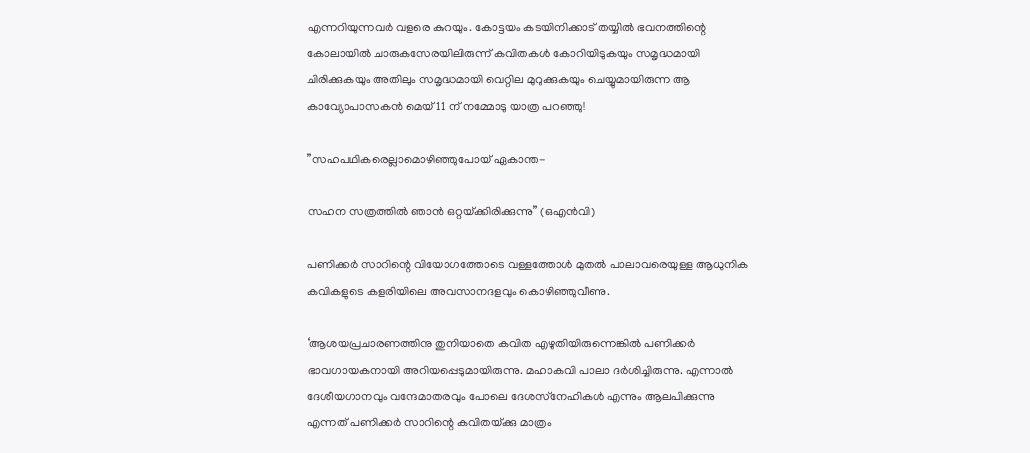എന്നറിയുന്നവര്‍ വളരെ കുറയും. കോട്ടയം കടയിനിക്കാട് തയ്യില്‍ ഭവനത്തിന്റെ കോലായില്‍ ചാരുകസേരയിലിരുന്ന് കവിതകള്‍ കോറിയിടുകയും സമൃദ്ധമായി ചിരിക്കുകയും അതിലും സമൃദ്ധമായി വെറ്റില മുറുക്കുകയും ചെയ്യുമായിരുന്ന ആ കാവ്യോപാസകന്‍ മെയ് 11 ന് നമ്മോടു യാത്ര പറഞ്ഞു!

”സഹപഥികരെല്ലാമൊഴിഞ്ഞുപോയ് ഏകാന്ത-

സഹന സത്രത്തില്‍ ഞാന്‍ ഒറ്റയ്‌ക്കിരിക്കുന്നു” (ഒഎന്‍വി)

പണിക്കര്‍ സാറിന്റെ വിയോഗത്തോടെ വള്ളത്തോള്‍ മുതല്‍ പാലാവരെയുള്ള ആധുനിക കവികളുടെ കളരിയിലെ അവസാനദളവും കൊഴിഞ്ഞുവീണു.

‘ആശയപ്രചാരണത്തിനു തുനിയാതെ കവിത എഴുതിയിരുന്നെങ്കില്‍ പണിക്കര്‍ ഭാവഗായകനായി അറിയപ്പെടുമായിരുന്നു. മഹാകവി പാലാ ദര്‍ശിച്ചിരുന്നു. എന്നാല്‍ ദേശീയഗാനവും വന്ദേമാതരവും പോലെ ദേശസ്‌നേഹികള്‍ എന്നും ആലപിക്കുന്നു എന്നത് പണിക്കര്‍ സാറിന്റെ കവിതയ്‌ക്കു മാത്രം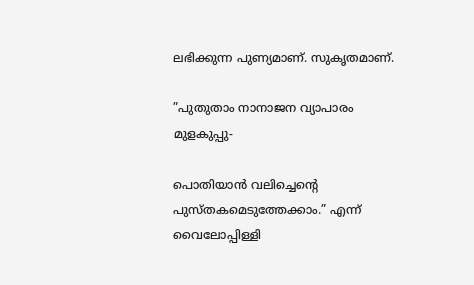ലഭിക്കുന്ന പുണ്യമാണ്. സുകൃതമാണ്.

”പുതുതാം നാനാജന വ്യാപാരം മുളകുപ്പു-

പൊതിയാന്‍ വലിച്ചെന്റെ പുസ്തകമെടുത്തേക്കാം.” എന്ന് വൈലോപ്പിള്ളി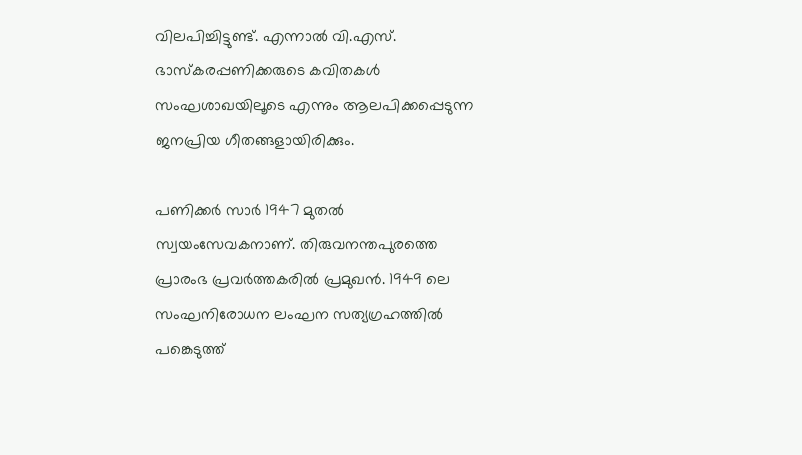വിലപിച്ചിട്ടുണ്ട്. എന്നാല്‍ വി.എസ്. ഭാസ്‌കരപ്പണിക്കരുടെ കവിതകള്‍ സംഘശാഖയിലൂടെ എന്നും ആലപിക്കപ്പെടുന്ന ജനപ്രിയ ഗീതങ്ങളായിരിക്കും.

പണിക്കര്‍ സാര്‍ 1947 മുതല്‍ സ്വയംസേവകനാണ്. തിരുവനന്തപുരത്തെ പ്രാരംഭ പ്രവര്‍ത്തകരില്‍ പ്രമുഖന്‍. 1949 ലെ സംഘനിരോധന ലംഘന സത്യഗ്രഹത്തില്‍ പങ്കെടുത്ത്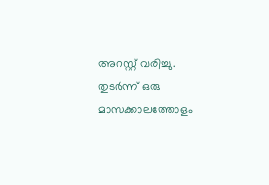അറസ്റ്റ് വരിച്ചു. തുടര്‍ന്ന് ഒരു മാസക്കാലത്തോളം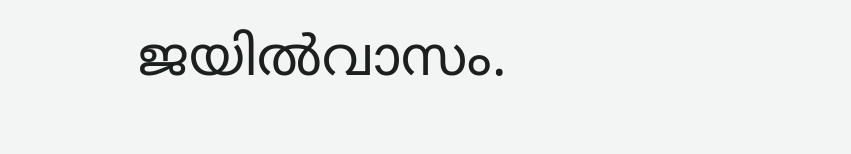ജയില്‍വാസം.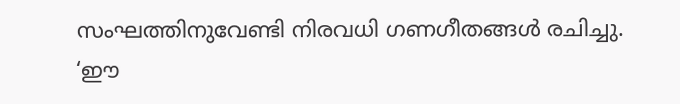സംഘത്തിനുവേണ്ടി നിരവധി ഗണഗീതങ്ങള്‍ രചിച്ചു. ‘ഈ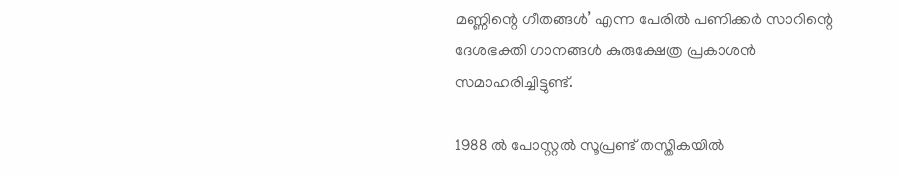മണ്ണിന്റെ ഗീതങ്ങള്‍’ എന്ന പേരില്‍ പണിക്കര്‍ സാറിന്റെ ദേശഭക്തി ഗാനങ്ങള്‍ കുരുക്ഷേത്ര പ്രകാശന്‍ സമാഹരിച്ചിട്ടുണ്ട്.

1988 ല്‍ പോസ്റ്റല്‍ സൂപ്രണ്ട് തസ്തികയില്‍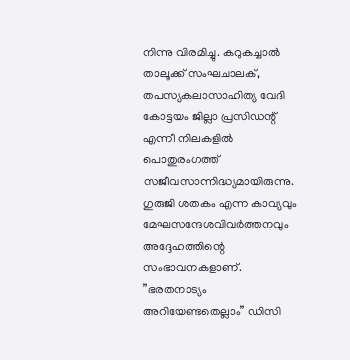നിന്നു വിരമിച്ചു. കറുകച്ചാല്‍ താലൂക്ക് സംഘചാലക്, തപസ്യകലാസാഹിത്യ വേദി കോട്ടയം ജില്ലാ പ്രസിഡന്റ് എന്നീ നിലകളില്‍ പൊതുരംഗത്ത് സജീവസാന്നിദ്ധ്യമായിരുന്നു. ഗുരുജി ശതകം എന്ന കാവ്യവും മേഘസന്ദേശവിവര്‍ത്തനവും അദ്ദേഹത്തിന്റെ സംഭാവനകളാണ്. ”ഭരതനാട്യം അറിയേണ്ടതെല്ലാം” ഡിസി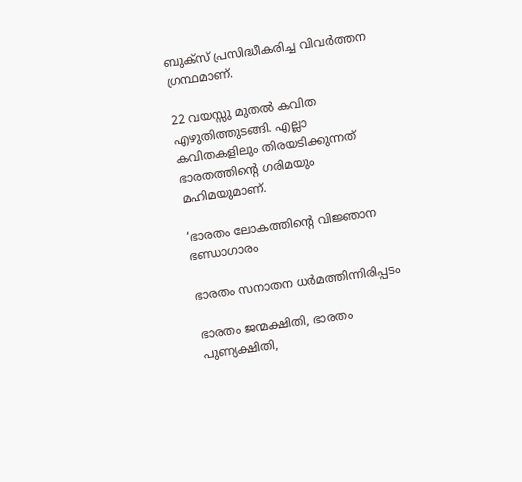ബുക്‌സ് പ്രസിദ്ധീകരിച്ച വിവര്‍ത്തന ഗ്രന്ഥമാണ്.

22 വയസ്സു മുതല്‍ കവിത എഴുതിത്തുടങ്ങി. എല്ലാ കവിതകളിലും തിരയടിക്കുന്നത് ഭാരതത്തിന്റെ ഗരിമയും മഹിമയുമാണ്.

‘ഭാരതം ലോകത്തിന്റെ വിജ്ഞാന ഭണ്ഡാഗാരം

ഭാരതം സനാതന ധര്‍മത്തിന്നിരിപ്പടം

ഭാരതം ജന്മക്ഷിതി, ഭാരതം പുണ്യക്ഷിതി,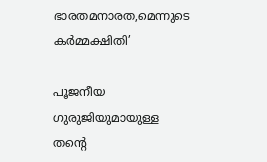ഭാരതമനാരത,മെന്നുടെ കര്‍മ്മക്ഷിതി’

പൂജനീയ ഗുരുജിയുമായുള്ള തന്റെ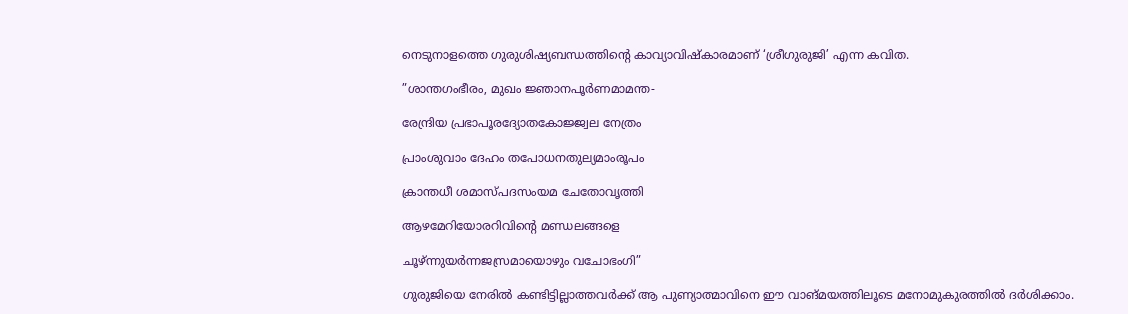നെടുനാളത്തെ ഗുരുശിഷ്യബന്ധത്തിന്റെ കാവ്യാവിഷ്‌കാരമാണ് ‘ശ്രീഗുരുജി’ എന്ന കവിത.

”ശാന്തഗംഭീരം, മുഖം ജ്ഞാനപൂര്‍ണമാമന്ത-

രേന്ദ്രിയ പ്രഭാപൂരദ്യോതകോജ്ജ്വല നേത്രം

പ്രാംശുവാം ദേഹം തപോധനതുല്യമാംരൂപം

ക്രാന്തധീ ശമാസ്പദസംയമ ചേതോവൃത്തി

ആഴമേറിയോരറിവിന്റെ മണ്ഡലങ്ങളെ

ചൂഴ്ന്നുയര്‍ന്നജസ്രമായൊഴും വചോഭംഗി”

ഗുരുജിയെ നേരില്‍ കണ്ടിട്ടില്ലാത്തവര്‍ക്ക് ആ പുണ്യാത്മാവിനെ ഈ വാങ്മയത്തിലൂടെ മനോമുകുരത്തില്‍ ദര്‍ശിക്കാം.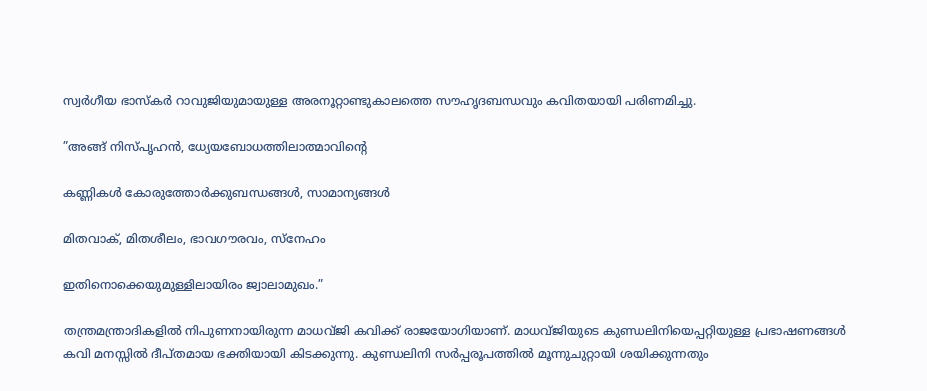സ്വര്‍ഗീയ ഭാസ്‌കര്‍ റാവുജിയുമായുള്ള അരനൂറ്റാണ്ടുകാലത്തെ സൗഹൃദബന്ധവും കവിതയായി പരിണമിച്ചു.

”അങ്ങ് നിസ്പൃഹന്‍, ധ്യേയബോധത്തിലാത്മാവിന്റെ

കണ്ണികള്‍ കോരുത്തോര്‍ക്കുബന്ധങ്ങള്‍, സാമാന്യങ്ങള്‍

മിതവാക്, മിതശീലം, ഭാവഗൗരവം, സ്‌നേഹം

ഇതിനൊക്കെയുമുള്ളിലായിരം ജ്വാലാമുഖം.”

തന്ത്രമന്ത്രാദികളില്‍ നിപുണനായിരുന്ന മാധവ്ജി കവിക്ക് രാജയോഗിയാണ്. മാധവ്ജിയുടെ കുണ്ഡലിനിയെപ്പറ്റിയുള്ള പ്രഭാഷണങ്ങള്‍ കവി മനസ്സില്‍ ദീപ്തമായ ഭക്തിയായി കിടക്കുന്നു. കുണ്ഡലിനി സര്‍പ്പരൂപത്തില്‍ മൂന്നുചുറ്റായി ശയിക്കുന്നതും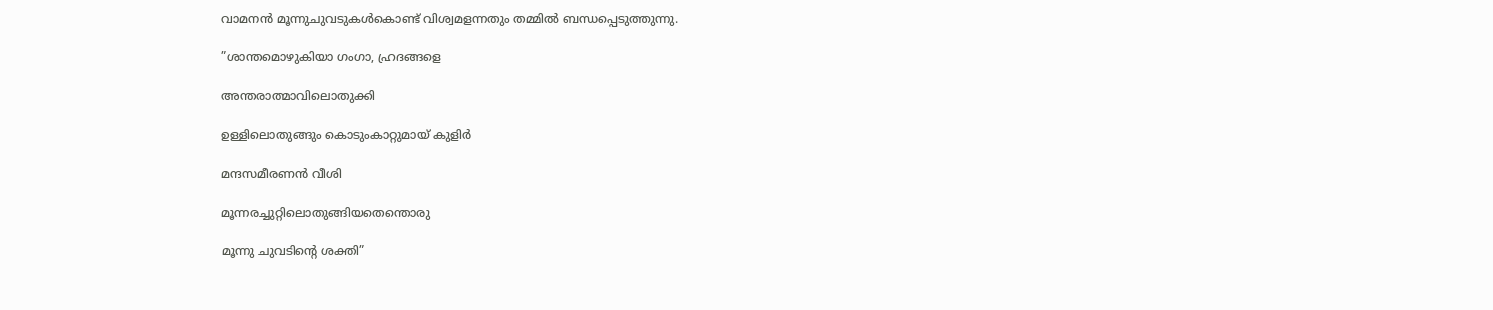വാമനന്‍ മൂന്നുചുവടുകള്‍കൊണ്ട് വിശ്വമളന്നതും തമ്മില്‍ ബന്ധപ്പെടുത്തുന്നു.

”ശാന്തമൊഴുകിയാ ഗംഗാ, ഹ്രദങ്ങളെ

അന്തരാത്മാവിലൊതുക്കി

ഉള്ളിലൊതുങ്ങും കൊടുംകാറ്റുമായ് കുളിര്‍

മന്ദസമീരണന്‍ വീശി

മൂന്നരച്ചുറ്റിലൊതുങ്ങിയതെന്തൊരു

മൂന്നു ചുവടിന്റെ ശക്തി”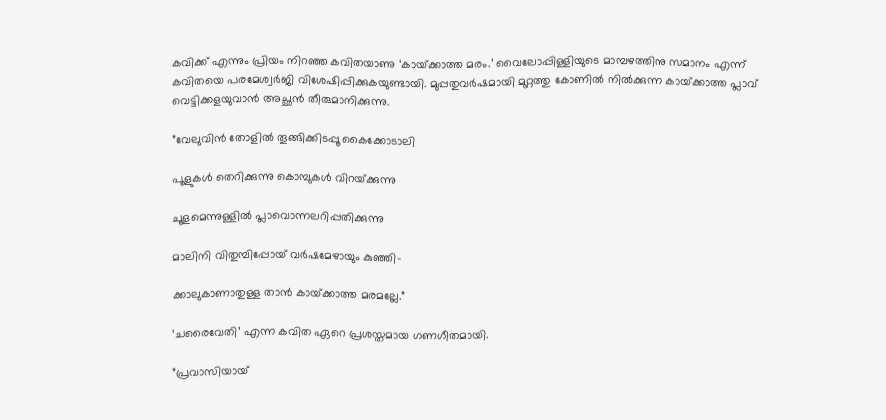കവിക്ക് എന്നും പ്രിയം നിറഞ്ഞ കവിതയാണു ‘കായ്‌ക്കാത്ത മരം.’ വൈലോപ്പിള്ളിയുടെ മാമ്പഴത്തിനു സമാനം എന്ന് കവിതയെ പരമേശ്വര്‍ജി വിശേഷിപ്പിക്കുകയുണ്ടായി. മുപ്പതുവര്‍ഷമായി മുറ്റത്തു കോണില്‍ നില്‍ക്കുന്ന കായ്‌ക്കാത്ത പ്ലാവ് വെട്ടിക്കളയുവാന്‍ അച്ഛന്‍ തീരുമാനിക്കുന്നു.

”വേലുവിന്‍ തോളില്‍ തൂങ്ങിക്കിടപ്പൂ കൈക്കോടാലി

പൂളുകള്‍ തെറിക്കുന്നു കൊമ്പുകള്‍ വിറയ്‌ക്കുന്നു

ചൂളമെന്നുള്ളില്‍ പ്ലാവൊന്നലറിപ്പതിക്കുന്നു

മാലിനി വിതുമ്പിപ്പോയ് വര്‍ഷമേഴായും കുഞ്ഞി-

ക്കാലുകാണാതുള്ള താന്‍ കായ്‌ക്കാത്ത മരമല്ലേ.”

‘ചരൈവേതി’ എന്ന കവിത ഏറെ പ്രശസ്തമായ ഗണഗീതമായി.

”പ്രവാസിയായ്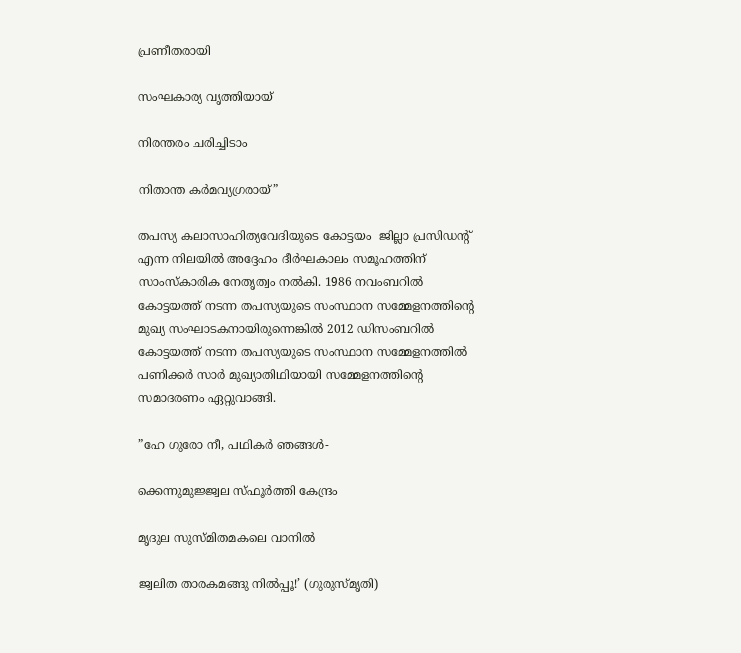പ്രണീതരായി

സംഘകാര്യ വൃത്തിയായ്

നിരന്തരം ചരിച്ചിടാം

നിതാന്ത കര്‍മവ്യഗ്രരായ്”

തപസ്യ കലാസാഹിത്യവേദിയുടെ കോട്ടയം  ജില്ലാ പ്രസിഡന്റ് എന്ന നിലയില്‍ അദ്ദേഹം ദീര്‍ഘകാലം സമൂഹത്തിന് സാംസ്‌കാരിക നേതൃത്വം നല്‍കി. 1986 നവംബറില്‍ കോട്ടയത്ത് നടന്ന തപസ്യയുടെ സംസ്ഥാന സമ്മേളനത്തിന്റെ മുഖ്യ സംഘാടകനായിരുന്നെങ്കില്‍ 2012 ഡിസംബറില്‍ കോട്ടയത്ത് നടന്ന തപസ്യയുടെ സംസ്ഥാന സമ്മേളനത്തില്‍ പണിക്കര്‍ സാര്‍ മുഖ്യാതിഥിയായി സമ്മേളനത്തിന്റെ സമാദരണം ഏറ്റുവാങ്ങി.

”ഹേ ഗുരോ നീ, പഥികര്‍ ഞങ്ങള്‍-

ക്കെന്നുമുജ്ജ്വല സ്ഫൂര്‍ത്തി കേന്ദ്രം

മൃദുല സുസ്മിതമകലെ വാനില്‍

ജ്വലിത താരകമങ്ങു നില്‍പ്പൂ!’ (ഗുരുസ്മൃതി)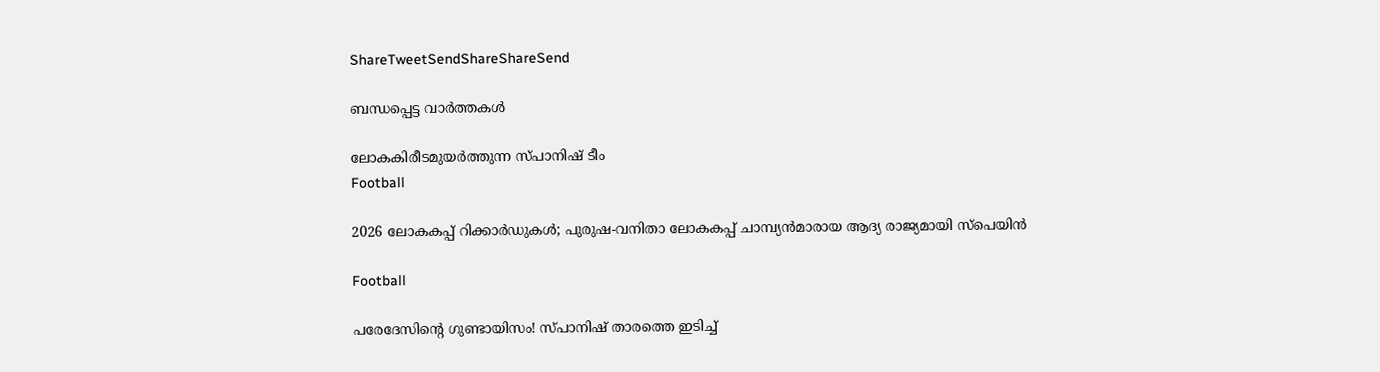ShareTweetSendShareShareSend

ബന്ധപ്പെട്ട വാര്‍ത്തകള്‍

ലോകകിരീടമുയര്‍ത്തുന്ന സ്പാനിഷ് ടീം
Football

2026 ലോകകപ്പ് റിക്കാര്‍ഡുകള്‍; പുരുഷ-വനിതാ ലോകകപ്പ് ചാമ്പ്യന്‍മാരായ ആദ്യ രാജ്യമായി സ്‌പെയിന്‍

Football

പരേദേസിന്റെ ഗുണ്ടായിസം! സ്പാനിഷ് താരത്തെ ഇടിച്ച്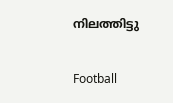നിലത്തിട്ടു

Football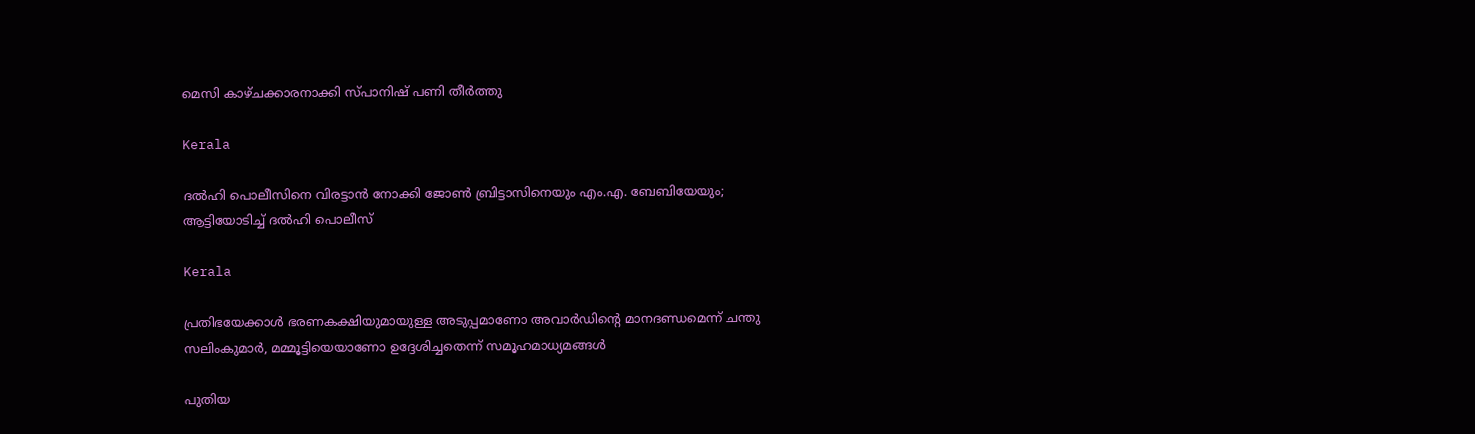മെസി കാഴ്ചക്കാരനാക്കി സ്പാനിഷ് പണി തീര്‍ത്തു

Kerala

ദല്‍ഹി പൊലീസിനെ വിരട്ടാന്‍ നോക്കി ജോണ്‍ ബ്രിട്ടാസിനെയും എം.എ. ബേബിയേയും; ആട്ടിയോടിച്ച് ദല്‍ഹി പൊലീസ്

Kerala

പ്രതിഭയേക്കാള്‍ ഭരണകക്ഷിയുമായുള്ള അടുപ്പമാണോ അവാര്‍ഡിന്റെ മാനദണ്ഡമെന്ന് ചന്തു സലിംകുമാര്‍, മമ്മൂട്ടിയെയാണോ ഉദ്ദേശിച്ചതെന്ന് സമൂഹമാധ്യമങ്ങള്‍

പുതിയ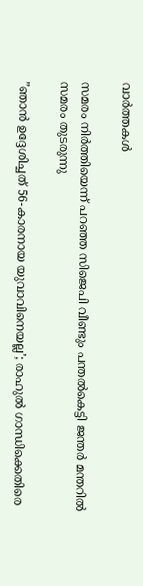വാര്‍ത്തകള്‍

സമരം നിര്‍ത്തിയെന്ന് പറഞ്ഞ സിജെപി വീണ്ടും പന്തല്‍കെട്ടി ജന്തര്‍ മന്തറില്‍ സമരം തുടരുന്നു

”ഞാൻ ഉദ്ദേശിച്ചത് 56-കാരനായ യുവാവിനെയല്ല’; രാഹുല്‍ ഗാന്ധിക്കെതിരെ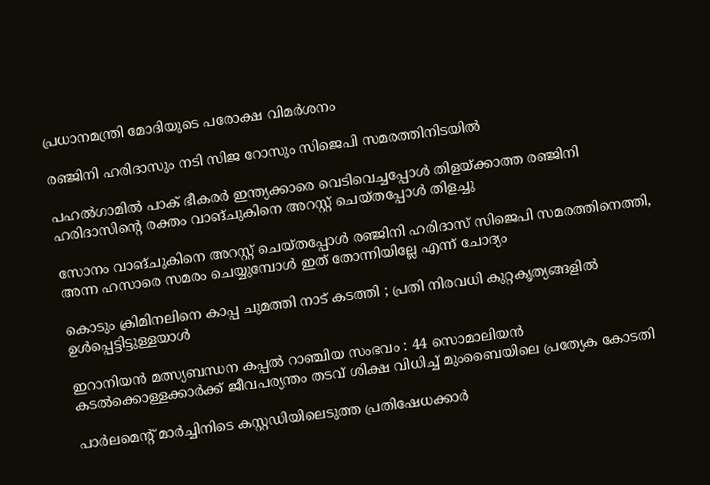പ്രധാനമന്ത്രി മോദിയുടെ പരോക്ഷ വിമര്‍ശനം

രഞ്ജിനി ഹരിദാസും നടി സിജ റോസും സിജെപി സമരത്തിനിടയില്‍

പഹല്‍ഗാമില്‍ പാക് ഭീകരര്‍ ഇന്ത്യക്കാരെ വെടിവെച്ചപ്പോള്‍ തിളയ്‌ക്കാത്ത രഞ്ജിനി ഹരിദാസിന്റെ രക്തം വാങ്ചുകിനെ അറസ്റ്റ് ചെയ്തപ്പോള്‍ തിളച്ചു

സോനം വാങ്ചുകിനെ അറസ്റ്റ് ചെയ്തപ്പോള്‍ രഞ്ജിനി ഹരിദാസ് സിജെപി സമരത്തിനെത്തി, അന്ന ഹസാരെ സമരം ചെയ്യുമ്പോള്‍ ഇത് തോന്നിയില്ലേ എന്ന് ചോദ്യം

കൊടും ക്രിമിനലിനെ കാപ്പ ചുമത്തി നാട് കടത്തി ; പ്രതി നിരവധി കുറ്റകൃത്യങ്ങളിൽ ഉൾപ്പെട്ടിട്ടുള്ളയാൾ

ഇറാനിയൻ മത്സ്യബന്ധന കപ്പൽ റാഞ്ചിയ സംഭവം : 44 സൊമാലിയൻ കടൽക്കൊള്ളക്കാർക്ക് ജീവപര്യന്തം തടവ് ശിക്ഷ വിധിച്ച് മുംബൈയിലെ പ്രത്യേക കോടതി

പാർലമെന്റ് മാർച്ചിനിടെ കസ്റ്റഡിയിലെടുത്ത പ്രതിഷേധക്കാർ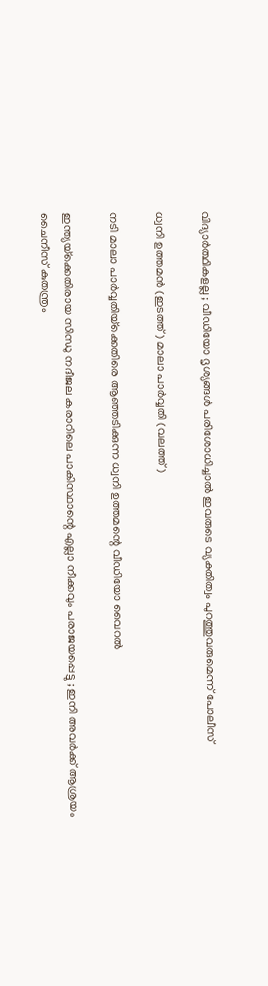വിദ്യാർത്ഥികളല്ല ; വീഡിയോ ദൃശ്യങ്ങൾ പരിശോധിച്ചാൽ ഇവരുടെ വ്യക്തിത്വം പുറത്തുവരുമെന്ന് പോലീസ്

ധ്വനി ഉത്തമന്‍ (ഇടത്ത്) മാലാ പാര്‍വ്വതി (വലത്ത്)

നടി മാലാ പാര്‍വ്വതിയ്‌ക്കെതിരെ ആഞ്ഞടിക്കുന്ന ധ്വനി ഉത്തമന്റെ വീഡിയോ വൈറല്‍

ഇന്ത്യയ്‌ക്കെതിരായ സിന്ധു നദീജല കരാറിലെ പാകിസ്ഥാന്റെ എല്ലാ നീക്കവും പരാജയപ്പെട്ടു ; ഇനി അവർക്ക് ആശ്രയം ചൈനീസ് കുതന്ത്രം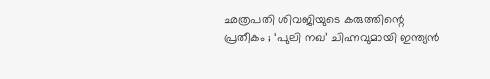ഛത്രപതി ശിവജിയുടെ കരുത്തിന്റെ പ്രതീകം ; ‘പുലി നഖ’ ചിഹ്നവുമായി ഇന്ത്യൻ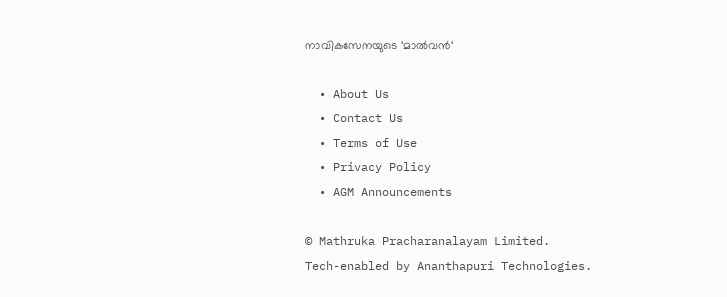നാവികസേനയുടെ ‘മാൽവൻ‘

  • About Us
  • Contact Us
  • Terms of Use
  • Privacy Policy
  • AGM Announcements

© Mathruka Pracharanalayam Limited.
Tech-enabled by Ananthapuri Technologies.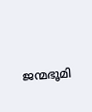ജന്മഭൂമി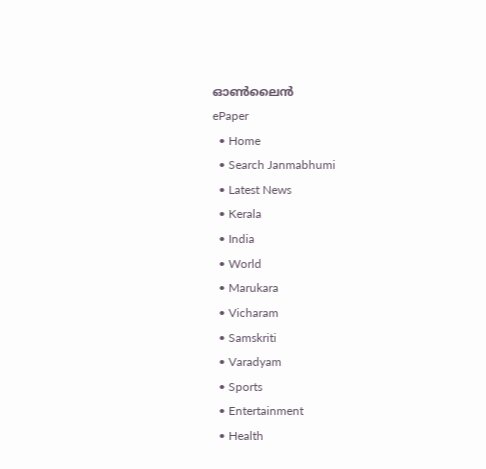ഓണ്‍ലൈന്‍
ePaper
  • Home
  • Search Janmabhumi
  • Latest News
  • Kerala
  • India
  • World
  • Marukara
  • Vicharam
  • Samskriti
  • Varadyam
  • Sports
  • Entertainment
  • Health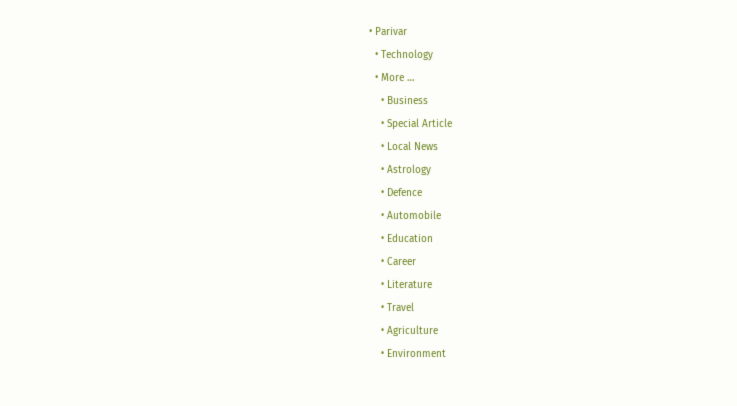• Parivar
  • Technology
  • More …
    • Business
    • Special Article
    • Local News
    • Astrology
    • Defence
    • Automobile
    • Education
    • Career
    • Literature
    • Travel
    • Agriculture
    • Environment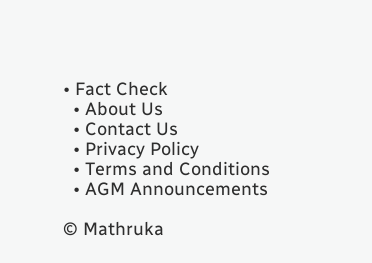• Fact Check
  • About Us
  • Contact Us
  • Privacy Policy
  • Terms and Conditions
  • AGM Announcements

© Mathruka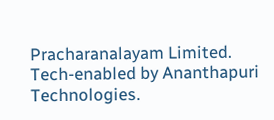Pracharanalayam Limited.
Tech-enabled by Ananthapuri Technologies.